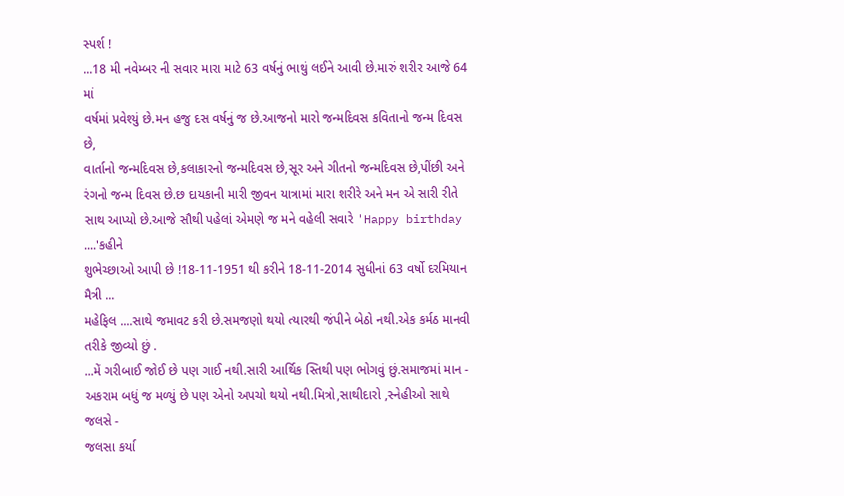સ્પર્શ !
...18 મી નવેમ્બર ની સવાર મારા માટે 63 વર્ષનું ભાથું લઈને આવી છે.મારું શરીર આજે 64 માં
વર્ષમાં પ્રવેશ્યું છે.મન હજુ દસ વર્ષનું જ છે.આજનો મારો જન્મદિવસ કવિતાનો જન્મ દિવસ છે,
વાર્તાનો જન્મદિવસ છે,કલાકારનો જન્મદિવસ છે,સૂર અને ગીતનો જન્મદિવસ છે,પીંછી અને
રંગનો જન્મ દિવસ છે.છ દાયકાની મારી જીવન યાત્રામાં મારા શરીરે અને મન એ સારી રીતે
સાથ આપ્યો છે.આજે સૌથી પહેલાં એમણે જ મને વહેલી સવારે 'Happy birthday ....'કહીને
શુભેચ્છાઓ આપી છે !18-11-1951 થી કરીને 18-11-2014 સુધીનાં 63 વર્ષો દરમિયાન મૈત્રી ...
મહેફિલ ....સાથે જમાવટ કરી છે.સમજણો થયો ત્યારથી જંપીને બેઠો નથી.એક કર્મઠ માનવી
તરીકે જીવ્યો છું .
...મેં ગરીબાઈ જોઈ છે પણ ગાઈ નથી.સારી આર્થિક સ્તિથી પણ ભોગવું છું.સમાજમાં માન -
અકરામ બધું જ મળ્યું છે પણ એનો અપચો થયો નથી.મિત્રો,સાથીદારો ,સ્નેહીઓ સાથે જલસે -
જલસા કર્યા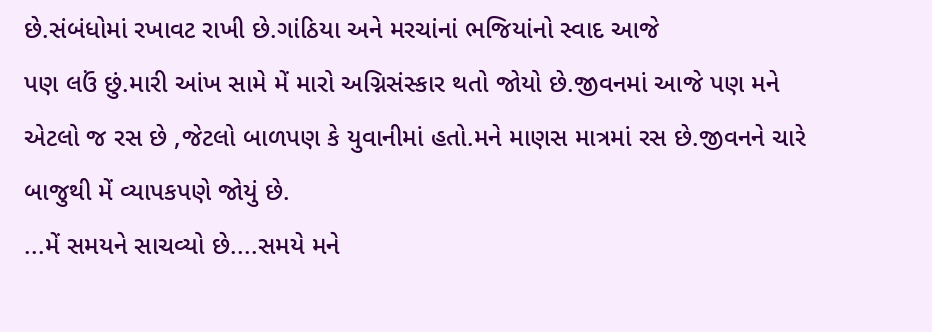છે.સંબંધોમાં રખાવટ રાખી છે.ગાંઠિયા અને મરચાંનાં ભજિયાંનો સ્વાદ આજે
પણ લઉં છું.મારી આંખ સામે મેં મારો અગ્નિસંસ્કાર થતો જોયો છે.જીવનમાં આજે પણ મને
એટલો જ રસ છે ,જેટલો બાળપણ કે યુવાનીમાં હતો.મને માણસ માત્રમાં રસ છે.જીવનને ચારે
બાજુથી મેં વ્યાપકપણે જોયું છે.
...મેં સમયને સાચવ્યો છે....સમયે મને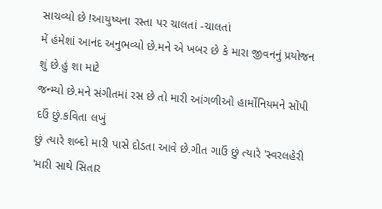સાચવ્યો છે !આયુષ્યના રસ્તા પર ચાલતાં -ચાલતાં
મેં હંમેશાં આનંદ અનુભવ્યો છે.મને એ ખબર છે કે મારા જીવનનું પ્રયોજન શું છે.હું શા માટે
જન્મ્યો છે.મને સંગીતમાં રસ છે તો મારી આંગળીઓ હાર્મોનિયમને સોંપી દઉં છું.કવિતા લખું
છું ત્યારે શબ્દો મારી પાસે દોડતા આવે છે.ગીત ગાઉં છું ત્યારે 'સ્વરલહેરી 'મારી સાથે સિતાર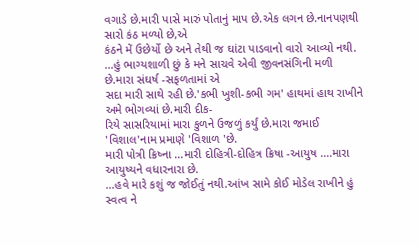વગાડે છે.મારી પાસે મારું પોતાનું માપ છે.એક લગન છે.નાનપણથી સારો કંઠ મળ્યો છે,એ
કંઠને મેં ઉછેર્યો છે અને તેથી જ ઘાંટા પાડવાનો વારો આવ્યો નથી.
...હું ભાગ્યશાળી છું કે મને સાચવે એવી જીવનસંગિની મળી છે.મારા સંઘર્ષ -સફળતામાં એ
સદા મારી સાથે રહી છે.'કભી ખુશી-કભી ગમ' હાથમાં હાથ રાખીને અમે ભોગવ્યાં છે.મારી દીક-
રિયે સાસરિયામાં મારા કુળને ઉજળું કર્યું છે.મારા જમાઈ 'વિશાલ'નામ પ્રમાણે 'વિશાળ 'છે.
મારી પોત્રી ક્રિષ્ના ...મારી દોહિત્રી-દોહિત્ર ક્રિષા -આયુષ ....મારા આયુષ્યને વધારનારા છે.
...હવે મારે કશું જ જોઈતું નથી.આંખ સામે કોઈ મોડેલ રાખીને હું સ્વત્વ ને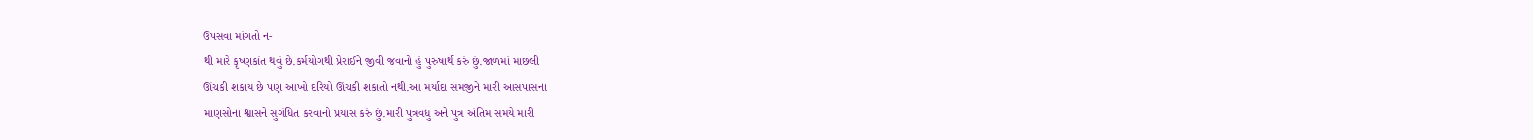ઉપસવા માંગતો ન-
થી મારે કૃષ્ણકાંત થવું છે.કર્મયોગથી પ્રેરાઈને જીવી જવાનો હું પુરુષાર્થ કરું છું.જાળમાં માછલી
ઊંચકી શકાય છે પણ આખો દરિયો ઊંચકી શકાતો નથી.આ મર્યાદા સમજીને મારી આસપાસના
માણસોના શ્વાસને સુગંધિત કરવાનો પ્રયાસ કરું છું.મારી પુત્રવધુ અને પુત્ર અંતિમ સમયે મારી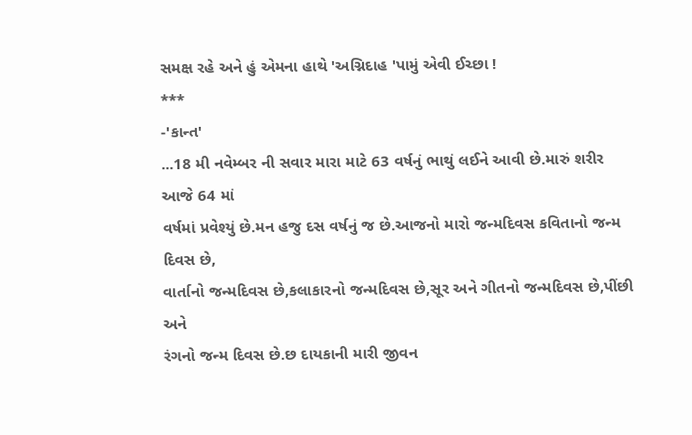સમક્ષ રહે અને હું એમના હાથે 'અગ્નિદાહ 'પામું એવી ઈચ્છા !
***
-'કાન્ત'
...18 મી નવેમ્બર ની સવાર મારા માટે 63 વર્ષનું ભાથું લઈને આવી છે.મારું શરીર આજે 64 માં
વર્ષમાં પ્રવેશ્યું છે.મન હજુ દસ વર્ષનું જ છે.આજનો મારો જન્મદિવસ કવિતાનો જન્મ દિવસ છે,
વાર્તાનો જન્મદિવસ છે,કલાકારનો જન્મદિવસ છે,સૂર અને ગીતનો જન્મદિવસ છે,પીંછી અને
રંગનો જન્મ દિવસ છે.છ દાયકાની મારી જીવન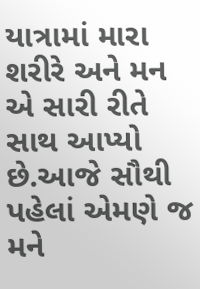યાત્રામાં મારા શરીરે અને મન એ સારી રીતે
સાથ આપ્યો છે.આજે સૌથી પહેલાં એમણે જ મને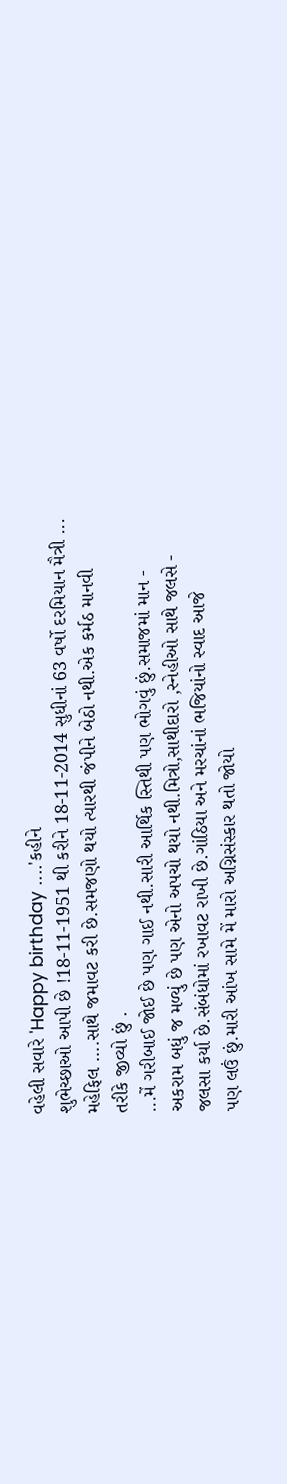વહેલી સવારે 'Happy birthday ....'કહીને
શુભેચ્છાઓ આપી છે !18-11-1951 થી કરીને 18-11-2014 સુધીનાં 63 વર્ષો દરમિયાન મૈત્રી ...
મહેફિલ ....સાથે જમાવટ કરી છે.સમજણો થયો ત્યારથી જંપીને બેઠો નથી.એક કર્મઠ માનવી
તરીકે જીવ્યો છું .
...મેં ગરીબાઈ જોઈ છે પણ ગાઈ નથી.સારી આર્થિક સ્તિથી પણ ભોગવું છું.સમાજમાં માન -
અકરામ બધું જ મળ્યું છે પણ એનો અપચો થયો નથી.મિત્રો,સાથીદારો ,સ્નેહીઓ સાથે જલસે -
જલસા કર્યા છે.સંબંધોમાં રખાવટ રાખી છે.ગાંઠિયા અને મરચાંનાં ભજિયાંનો સ્વાદ આજે
પણ લઉં છું.મારી આંખ સામે મેં મારો અગ્નિસંસ્કાર થતો જોયો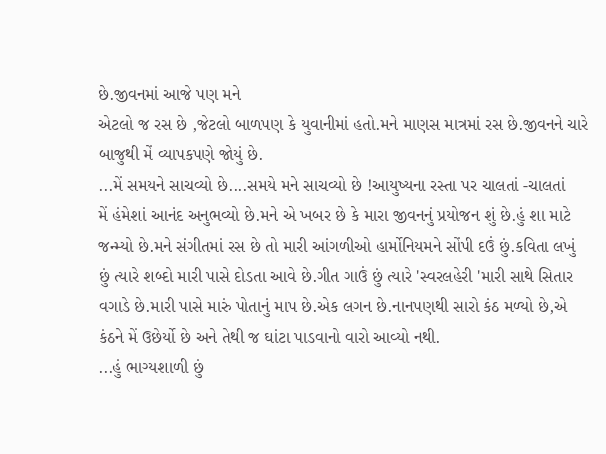છે.જીવનમાં આજે પણ મને
એટલો જ રસ છે ,જેટલો બાળપણ કે યુવાનીમાં હતો.મને માણસ માત્રમાં રસ છે.જીવનને ચારે
બાજુથી મેં વ્યાપકપણે જોયું છે.
...મેં સમયને સાચવ્યો છે....સમયે મને સાચવ્યો છે !આયુષ્યના રસ્તા પર ચાલતાં -ચાલતાં
મેં હંમેશાં આનંદ અનુભવ્યો છે.મને એ ખબર છે કે મારા જીવનનું પ્રયોજન શું છે.હું શા માટે
જન્મ્યો છે.મને સંગીતમાં રસ છે તો મારી આંગળીઓ હાર્મોનિયમને સોંપી દઉં છું.કવિતા લખું
છું ત્યારે શબ્દો મારી પાસે દોડતા આવે છે.ગીત ગાઉં છું ત્યારે 'સ્વરલહેરી 'મારી સાથે સિતાર
વગાડે છે.મારી પાસે મારું પોતાનું માપ છે.એક લગન છે.નાનપણથી સારો કંઠ મળ્યો છે,એ
કંઠને મેં ઉછેર્યો છે અને તેથી જ ઘાંટા પાડવાનો વારો આવ્યો નથી.
...હું ભાગ્યશાળી છું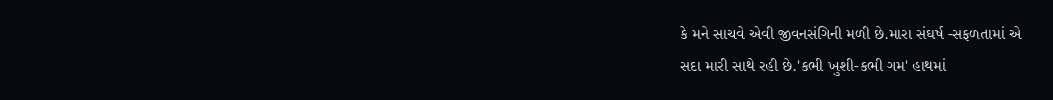કે મને સાચવે એવી જીવનસંગિની મળી છે.મારા સંઘર્ષ -સફળતામાં એ
સદા મારી સાથે રહી છે.'કભી ખુશી-કભી ગમ' હાથમાં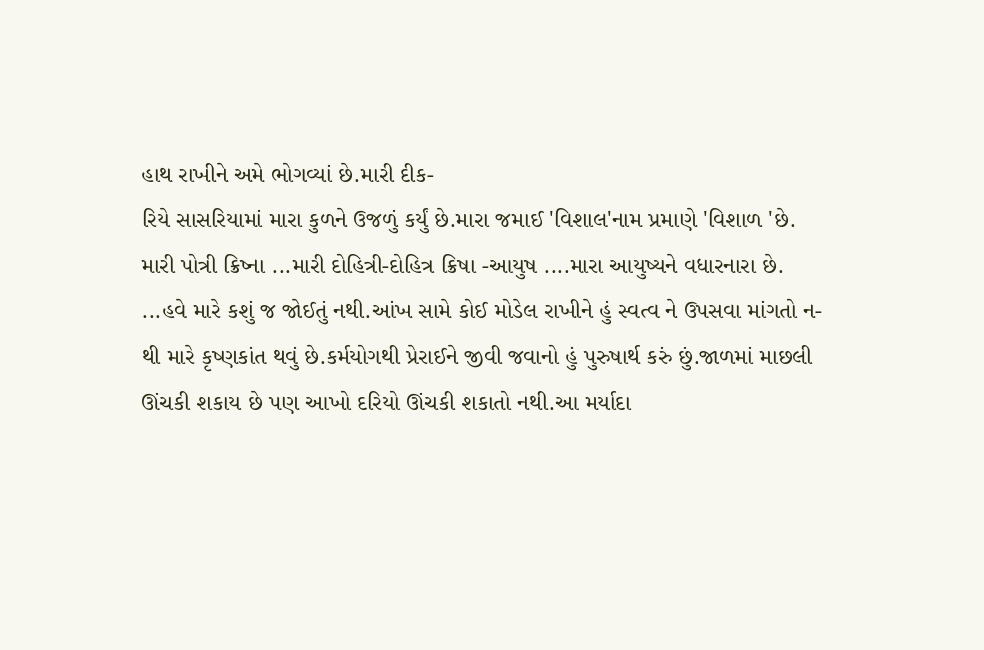હાથ રાખીને અમે ભોગવ્યાં છે.મારી દીક-
રિયે સાસરિયામાં મારા કુળને ઉજળું કર્યું છે.મારા જમાઈ 'વિશાલ'નામ પ્રમાણે 'વિશાળ 'છે.
મારી પોત્રી ક્રિષ્ના ...મારી દોહિત્રી-દોહિત્ર ક્રિષા -આયુષ ....મારા આયુષ્યને વધારનારા છે.
...હવે મારે કશું જ જોઈતું નથી.આંખ સામે કોઈ મોડેલ રાખીને હું સ્વત્વ ને ઉપસવા માંગતો ન-
થી મારે કૃષ્ણકાંત થવું છે.કર્મયોગથી પ્રેરાઈને જીવી જવાનો હું પુરુષાર્થ કરું છું.જાળમાં માછલી
ઊંચકી શકાય છે પણ આખો દરિયો ઊંચકી શકાતો નથી.આ મર્યાદા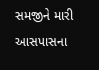સમજીને મારી આસપાસના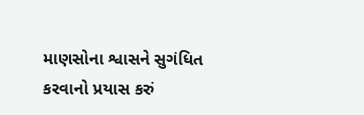માણસોના શ્વાસને સુગંધિત કરવાનો પ્રયાસ કરું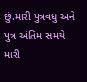છું.મારી પુત્રવધુ અને પુત્ર અંતિમ સમયે મારી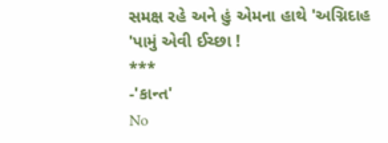સમક્ષ રહે અને હું એમના હાથે 'અગ્નિદાહ 'પામું એવી ઈચ્છા !
***
-'કાન્ત'
No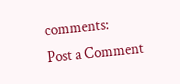comments:
Post a Comment